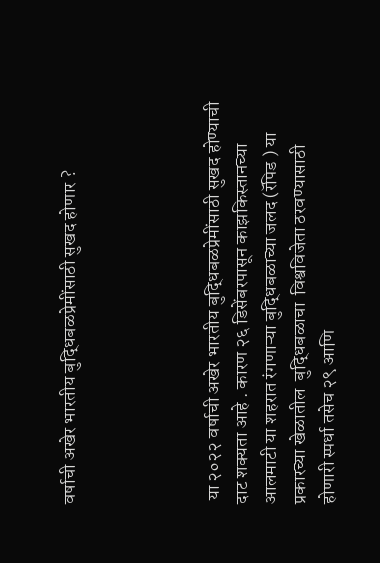वर्षाची अखेर भारतीय बुद्धिबळप्रेमींसाठी सुखद होणार ?




 या २०२२ वर्षाची अखेर भारतीय बुद्धिबळप्रेमींसाठी सुखद होण्याची दाट शक्यता आहे . कारण २६ डिसेंबरपासून काझकिस्तानच्या आलमाटी या शहरात रंगणाऱ्या बुद्धिबळाच्या जलद (रॅपिड ) या  प्रकारच्या खेळातील  बुद्धिबळाचा  विश्वविजेता ठरवण्यासाठी होणारी स्पर्धा तसेच २९ आणि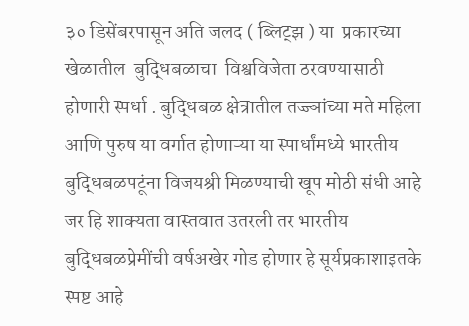३० डिसेंबरपासून अति जलद ( ब्लिट्झ ) या  प्रकारच्या खेळातील  बुद्धिबळाचा  विश्वविजेता ठरवण्यासाठी होणारी स्पर्धा . बुद्धिबळ क्षेत्रातील तज्ज्ञांच्या मते महिला आणि पुरुष या वर्गात होणाऱ्या या स्पार्धांमध्ये भारतीय बुद्धिबळपटूंना विजयश्री मिळण्याची खूप मोठी संधी आहे जर हि शाक्यता वास्तवात उतरली तर भारतीय बुद्धिबळप्रेमींची वर्षअखेर गोड होणार हे सूर्यप्रकाशाइतके स्पष्ट आहे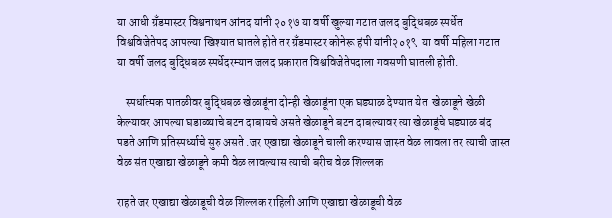या आधी ग्रँडमास्टर विश्वनाथन आंनद यांनी २०१७ या वर्षी खुल्या गटात जलद बुद्धिबळ स्पर्धेत विश्वविजेतेपद आपल्या खिश्यात घातले होते तर ग्रँडमास्टर कोनेरू हंपी यांनी२०१९  या वर्षी महिला गटात या वर्षी जलद बुद्धिबळ स्पर्धेदरम्यान जलद प्रकारात विश्वविजेतेपदाला गवसणी घातली होती.

    स्पर्धात्मक पातळीवर बुद्धिबळ खेळाडूंना दोन्ही खेळाडूंना एक घड्याळ देण्यात येत  खेळाडूने खेळी केल्यावर आपल्या घडाळ्याचे बटन दाबायचे असते खेळाडूने बटन दाबल्यावर त्या खेळाडूंचे घड्याळ बंद पडते आणि प्रतिस्पर्ध्याचे सुरु असते .जर एखाद्या खेळाडूने चाली करण्यास जास्त वेळ लावला तर त्याची जास्त वेळ संत एखाद्या खेळाडूने कमी वेळ लावल्यास त्याची बरीच वेळ शिल्लक

राहते जर एखाद्या खेळाडूची वेळ शिल्लक राहिली आणि एखाद्या खेळाडूची वेळ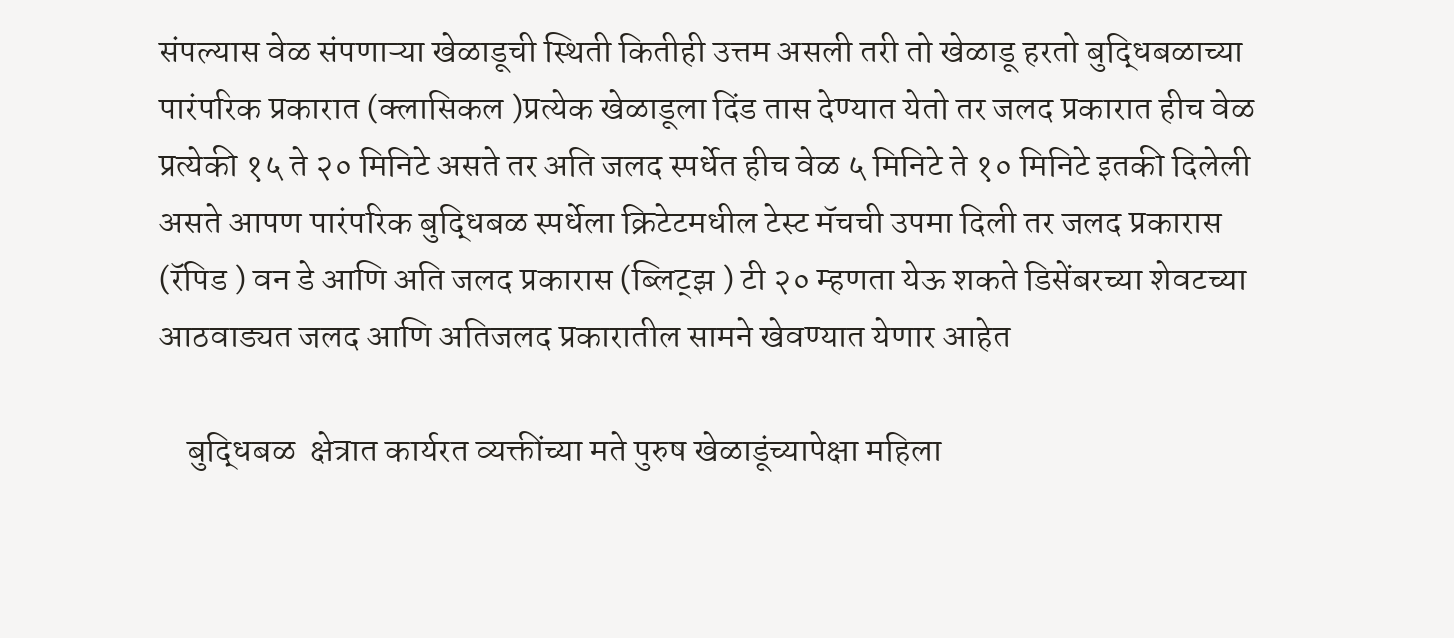संपल्यास वेळ संपणाऱ्या खेळाडूची स्थिती कितीही उत्तम असली तरी तो खेळाडू हरतो बुद्धिबळाच्या पारंपरिक प्रकारात (क्लासिकल )प्रत्येक खेळाडूला दिंड तास देण्यात येतो तर जलद प्रकारात हीच वेळ प्रत्येकी १५ ते २० मिनिटे असते तर अति जलद स्पर्धेत हीच वेळ ५ मिनिटे ते १० मिनिटे इतकी दिलेली असते आपण पारंपरिक बुद्धिबळ स्पर्धेला क्रिटेटमधील टेस्ट मॅचची उपमा दिली तर जलद प्रकारास (रॅपिड ) वन डे आणि अति जलद प्रकारास (ब्लिट्झ ) टी २० म्हणता येऊ शकते डिसेंबरच्या शेवटच्या आठवाड्यत जलद आणि अतिजलद प्रकारातील सामने खेवण्यात येणार आहेत

    बुद्धिबळ  क्षेत्रात कार्यरत व्यक्तींच्या मते पुरुष खेळाडूंच्यापेक्षा महिला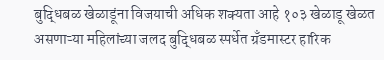बुद्धिबळ खेळाडूंना विजयाची अधिक शक्यता आहे १०३ खेळाडू खेळत असणाऱ्या महिलांच्या जलद बुद्धिबळ स्पर्धेत ग्रँडमास्टर हारिक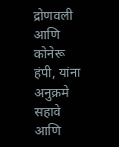द्रोणवली आणि कोनेरू हंपी, यांना अनुक्रमे सहावे आणि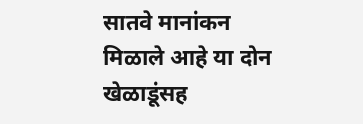सातवे मानांकन मिळाले आहे या दोन खेळाडूंसह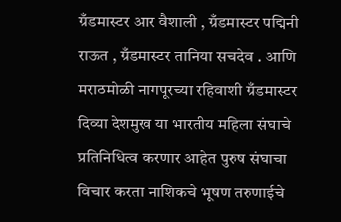ग्रँडमास्टर आर वैशाली , ग्रँडमास्टर पद्मिनी राऊत , ग्रँडमास्टर तानिया सचदेव . आणि मराठमोळी नागपूरच्या रहिवाशी ग्रँडमास्टर दिव्या देशमुख या भारतीय महिला संघाचे प्रतिनिधित्व करणार आहेत पुरुष संघाचा विचार करता नाशिकचे भूषण तरुणाईचे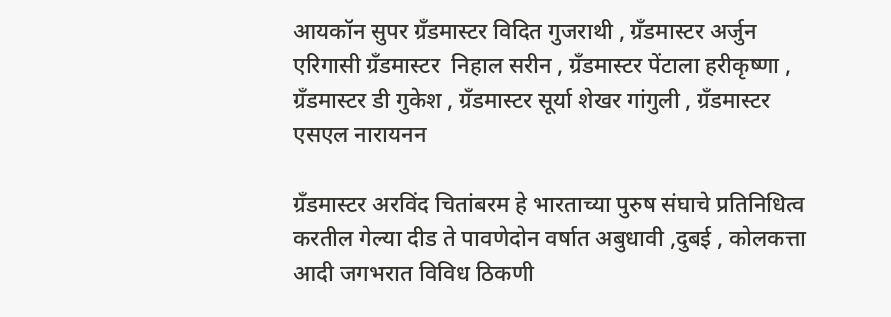आयकॉन सुपर ग्रँडमास्टर विदित गुजराथी , ग्रँडमास्टर अर्जुन एरिगासी ग्रँडमास्टर  निहाल सरीन , ग्रँडमास्टर पेंटाला हरीकृष्णा , ग्रँडमास्टर डी गुकेश , ग्रँडमास्टर सूर्या शेखर गांगुली , ग्रँडमास्टर  एसएल नारायनन

ग्रँडमास्टर अरविंद चितांबरम हे भारताच्या पुरुष संघाचे प्रतिनिधित्व करतील गेल्या दीड ते पावणेदोन वर्षात अबुधावी ,दुबई , कोलकत्ता आदी जगभरात विविध ठिकणी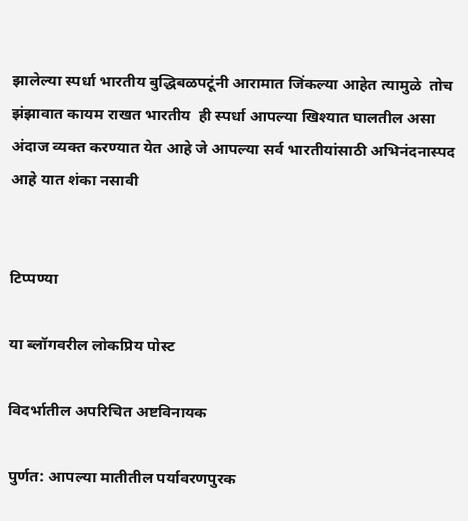झालेल्या स्पर्धा भारतीय बुद्धिबळपटूंनी आरामात जिंकल्या आहेत त्यामुळे  तोच  झंझावात कायम राखत भारतीय  ही स्पर्धा आपल्या खिश्यात घालतील असा अंदाज व्यक्त करण्यात येत आहे जे आपल्या सर्व भारतीयांसाठी अभिनंदनास्पद आहे यात शंका नसावी


टिप्पण्या

या ब्लॉगवरील लोकप्रिय पोस्ट

विदर्भातील अपरिचित अष्टविनायक

पुर्णत: आपल्या मातीतील पर्यावरणपुरक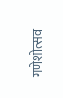गणेशोत्सव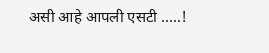असी आहे आपली एसटी .....!